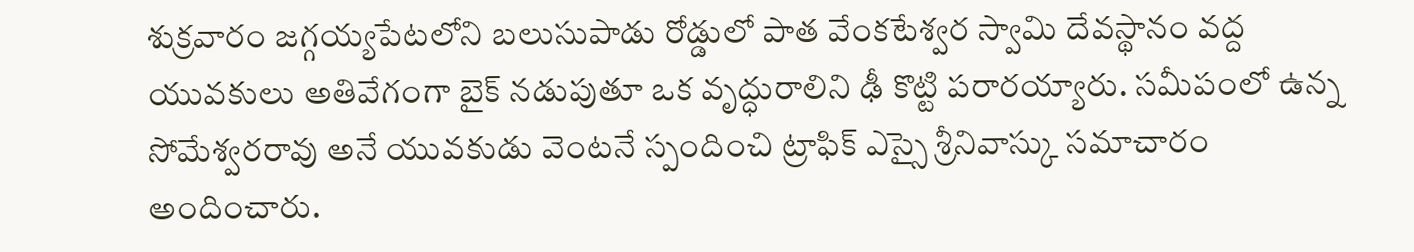శుక్రవారం జగ్గయ్యపేటలోని బలుసుపాడు రోడ్డులో పాత వేంకటేశ్వర స్వామి దేవస్థానం వద్ద యువకులు అతివేగంగా బైక్ నడుపుతూ ఒక వృద్ధురాలిని ఢీ కొట్టి పరారయ్యారు. సమీపంలో ఉన్న సోమేశ్వరరావు అనే యువకుడు వెంటనే స్పందించి ట్రాఫిక్ ఎస్సై శ్రీనివాస్కు సమాచారం అందించారు.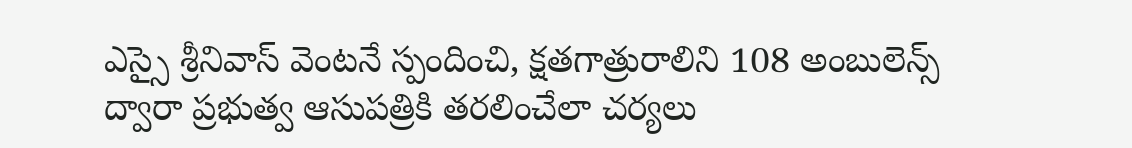ఎస్సై శ్రీనివాస్ వెంటనే స్పందించి, క్షతగాత్రురాలిని 108 అంబులెన్స్ ద్వారా ప్రభుత్వ ఆసుపత్రికి తరలించేలా చర్యలు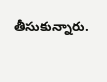తీసుకున్నారు.